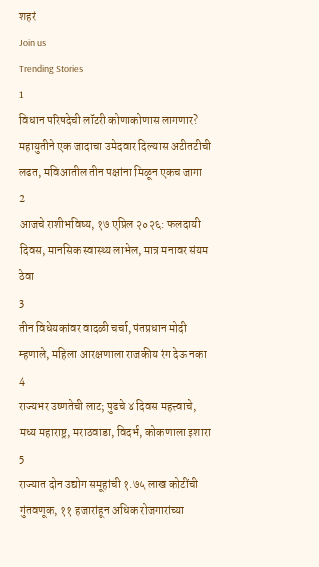शहरं
Join us
Trending Stories
1
विधान परिषदेची लॉटरी कोणाकोणास लागणार? महायुतीने एक जादाचा उमेदवार दिल्यास अटीतटीची लढत, मविआतील तीन पक्षांना मिळून एकच जागा
2
आजचे राशीभविष्य, १७ एप्रिल २०२६: फलदायी दिवस, मानसिक स्वास्थ्य लाभेल, मात्र मनावर संयम ठेवा
3
तीन विधेयकांवर वादळी चर्चा, पंतप्रधान मोदी म्हणाले, महिला आरक्षणाला राजकीय रंग देऊ नका
4
राज्यभर उष्णतेची लाट; पुढचे ४ दिवस महत्त्वाचे, मध्य महाराष्ट्र, मराठवाडा, विदर्भ, कोकणाला इशारा
5
राज्यात दोन उद्योग समूहांची १.७५ लाख कोटींची गुंतवणूक, ११ हजारांहून अधिक रोजगारांच्या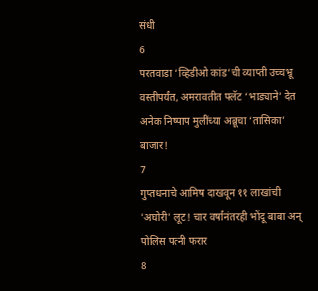संधी
6
परतवाडा ‘व्हिडीओ कांड’ची व्याप्ती उच्चभ्रू वस्तीपर्यंत, अमरावतीत फ्लॅट ‘भाड्याने’ देत अनेक निष्पाप मुलींच्या अब्रूचा ‘तासिका’ बाजार!
7
गुप्तधनाचे आमिष दाखवून ११ लाखांची 'अघोरी' लूट! चार वर्षांनंतरही भोंदू बाबा अन् पोलिस पत्नी फरार
8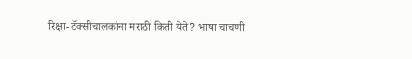रिक्षा-टॅक्सीचालकांना मराठी किती येते? भाषा चाचणी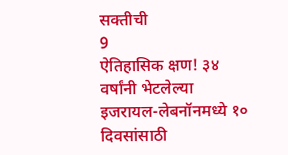सक्तीची
9
ऐतिहासिक क्षण! ३४ वर्षांनी भेटलेल्या इजरायल-लेबनॉनमध्ये १० दिवसांसाठी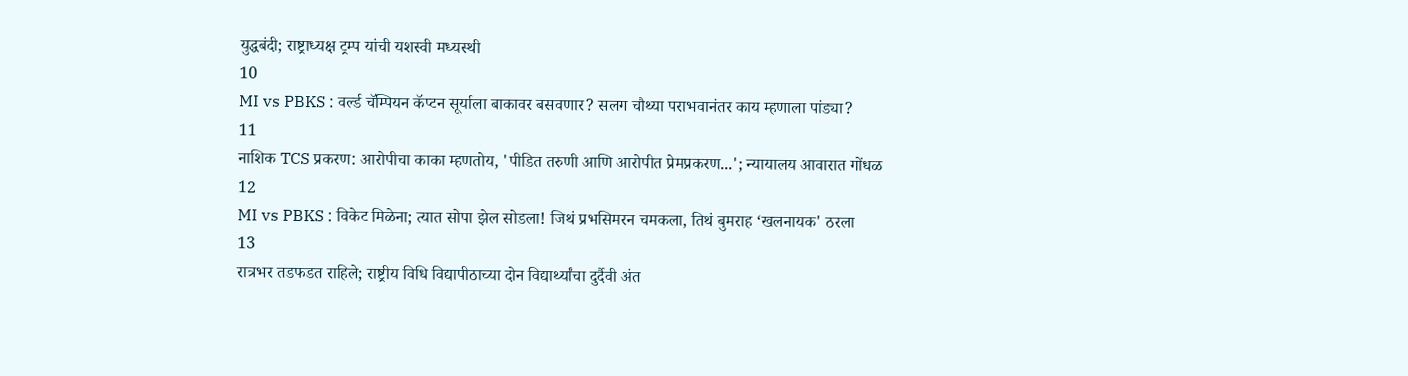युद्धबंदी; राष्ट्राध्यक्ष ट्रम्प यांची यशस्वी मध्यस्थी
10
MI vs PBKS : वर्ल्ड चॅम्पियन कॅप्टन सूर्याला बाकावर बसवणार? सलग चौथ्या पराभवानंतर काय म्हणाला पांड्या?
11
नाशिक TCS प्रकरण: आरोपीचा काका म्हणतोय, 'पीडित तरुणी आणि आरोपीत प्रेमप्रकरण...'; न्यायालय आवारात गोंधळ
12
MI vs PBKS : विकेट मिळेना; त्यात सोपा झेल सोडला! जिथं प्रभसिमरन चमकला, तिथं बुमराह ‘खलनायक' ठरला
13
रात्रभर तडफडत राहिले; राष्ट्रीय विधि विद्यापीठाच्या दोन विद्यार्थ्यांचा दुर्दैवी अंत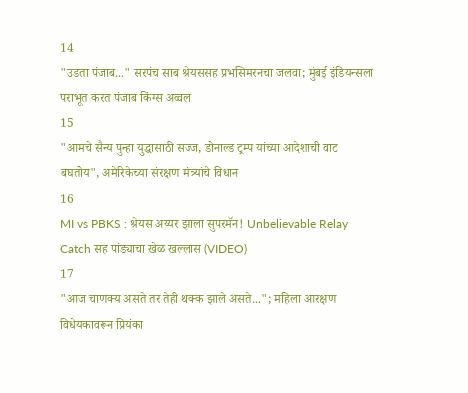14
"उडता पंजाब..." सरपंच साब श्रेयससह प्रभसिमरनचा जलवा; मुंबई इंडियन्सला पराभूत करत पंजाब किंग्स अव्वल
15
"आमचे सैन्य पुन्हा युद्धासाठी सज्ज, डोनाल्ड ट्रम्प यांच्या आदेशाची वाट बघतोय", अमेरिकेच्या संरक्षण मंत्र्यांचे विधान
16
MI vs PBKS : श्रेयस अय्यर झाला सुपरमॅन! Unbelievable Relay Catch सह पांड्याचा खेळ खल्लास (VIDEO)
17
"आज चाणक्य असते तर तेही थक्क झाले असते..."; महिला आरक्षण विधेयकावरून प्रियंका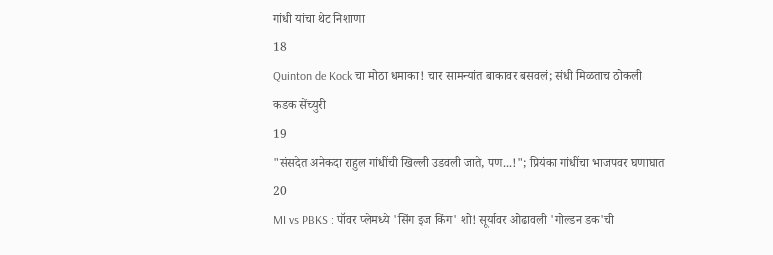गांधी यांचा थेट निशाणा
18
Quinton de Kock चा मोठा धमाका! चार सामन्यांत बाकावर बसवलं; संधी मिळताच ठोकली कडक सेंच्युरी
19
"संसदेत अनेकदा राहुल गांधींची खिल्ली उडवली जाते, पण...!"; प्रियंका गांधींचा भाजपवर घणाघात
20
MI vs PBKS : पॉवर प्लेमध्ये 'सिंग इज किंग' शो! सूर्यावर ओढावली 'गोल्डन डक'ची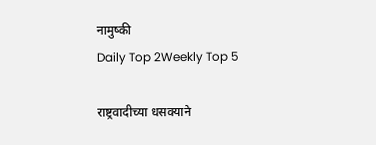नामुष्की
Daily Top 2Weekly Top 5

राष्ट्रवादीच्या धसक्याने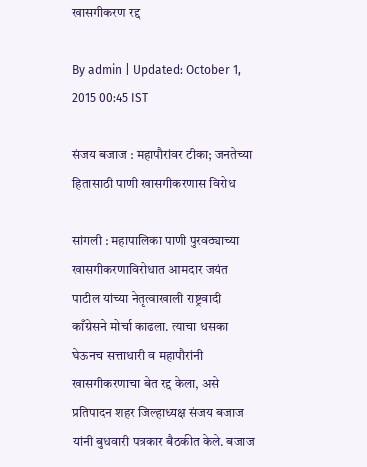खासगीकरण रद्द

By admin | Updated: October 1, 2015 00:45 IST

संजय बजाज : महापौरांवर टीका; जनतेच्या हितासाठी पाणी खासगीकरणास विरोध

सांगली : महापालिका पाणी पुरवठ्याच्या खासगीकरणाविरोधात आमदार जयंत पाटील यांच्या नेतृत्वाखाली राष्ट्रवादी काँग्रेसने मोर्चा काढला. त्याचा धसका घेऊनच सत्ताधारी व महापौरांनी खासगीकरणाचा बेत रद्द केला, असे प्रतिपादन शहर जिल्हाध्यक्ष संजय बजाज यांनी बुधवारी पत्रकार बैठकीत केले. बजाज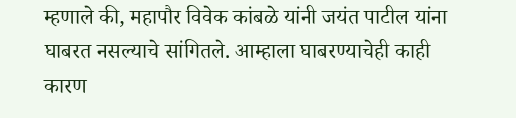म्हणाले की, महापौर विवेक कांबळे यांनी जयंत पाटील यांना घाबरत नसल्याचे सांगितले. आम्हाला घाबरण्याचेही काही कारण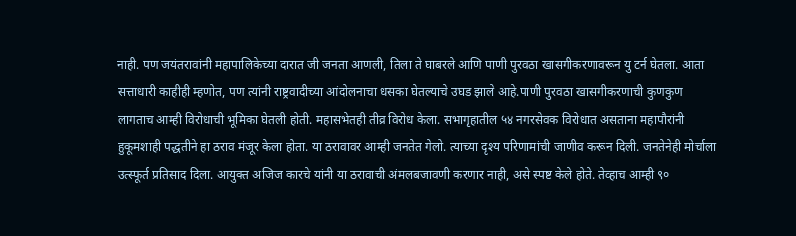नाही. पण जयंतरावांनी महापालिकेच्या दारात जी जनता आणली, तिला ते घाबरले आणि पाणी पुरवठा खासगीकरणावरून यु टर्न घेतला. आता सत्ताधारी काहीही म्हणोत, पण त्यांनी राष्ट्रवादीच्या आंदोलनाचा धसका घेतल्याचे उघड झाले आहे.पाणी पुरवठा खासगीकरणाची कुणकुण लागताच आम्ही विरोधाची भूमिका घेतली होती. महासभेतही तीव्र विरोध केला. सभागृहातील ५४ नगरसेवक विरोधात असताना महापौरांनी हुकूमशाही पद्धतीने हा ठराव मंजूर केला होता. या ठरावावर आम्ही जनतेत गेलो. त्याच्या दृश्य परिणामांची जाणीव करून दिली. जनतेनेही मोर्चाला उत्स्फूर्त प्रतिसाद दिला. आयुक्त अजिज कारचे यांनी या ठरावाची अंमलबजावणी करणार नाही, असे स्पष्ट केले होते. तेव्हाच आम्ही ९०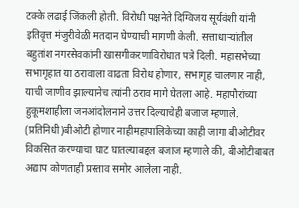टक्के लढाई जिंकली होती. विरोधी पक्षनेते दिग्विजय सूर्यवंशी यांनी इतिवृत्त मंजुरीवेळी मतदान घेण्याची मागणी केली. सत्ताधाऱ्यांतील बहुतांश नगरसेवकांनी खासगीकरणाविरोधात पत्रे दिली. महासभेच्या सभागृहात या ठरावाला वाढता विरोध होणार, सभागृह चालणार नाही, याची जाणीव झाल्यानेच त्यांनी ठराव मागे घेतला आहे. महापौरांच्या हुकूमशाहीला जनआंदोलनाने उत्तर दिल्याचेही बजाज म्हणाले. (प्रतिनिधी)बीओटी होणार नाहीमहापालिकेच्या काही जागा बीओटीवर विकसित करण्याचा घाट घातल्याबद्दल बजाज म्हणाले की, बीओटीबाबत अद्याप कोणताही प्रस्ताव समोर आलेला नाही.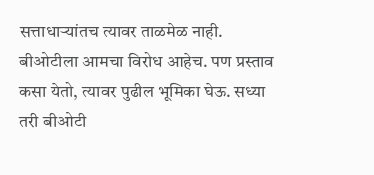सत्ताधाऱ्यांतच त्यावर ताळमेळ नाही. बीओटीला आमचा विरोध आहेच. पण प्रस्ताव कसा येतो, त्यावर पुढील भूमिका घेऊ. सध्या तरी बीओटी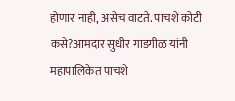होणार नाही, असेच वाटते. पाचशे कोटी कसे?आमदार सुधीर गाडगीळ यांनी महापालिकेत पाचशे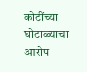कोटींच्या घोटाळ्याचा आरोप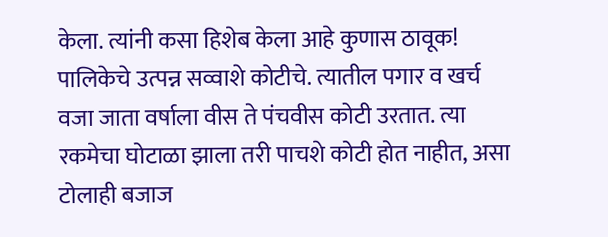केला. त्यांनी कसा हिशेब केला आहे कुणास ठावूक! पालिकेचे उत्पन्न सव्वाशे कोटीचे. त्यातील पगार व खर्च वजा जाता वर्षाला वीस ते पंचवीस कोटी उरतात. त्या रकमेचा घोटाळा झाला तरी पाचशे कोटी होत नाहीत, असा टोलाही बजाज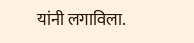यांनी लगाविला.